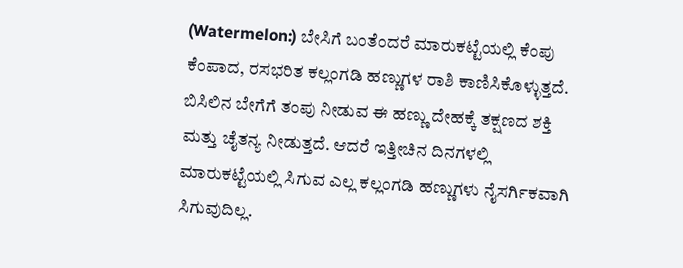(Watermelon:) ಬೇಸಿಗೆ ಬಂತೆಂದರೆ ಮಾರುಕಟ್ಟೆಯಲ್ಲಿ ಕೆಂಪು ಕೆಂಪಾದ, ರಸಭರಿತ ಕಲ್ಲಂಗಡಿ ಹಣ್ಣುಗಳ ರಾಶಿ ಕಾಣಿಸಿಕೊಳ್ಳುತ್ತದೆ. ಬಿಸಿಲಿನ ಬೇಗೆಗೆ ತಂಪು ನೀಡುವ ಈ ಹಣ್ಣು ದೇಹಕ್ಕೆ ತಕ್ಷಣದ ಶಕ್ತಿ ಮತ್ತು ಚೈತನ್ಯ ನೀಡುತ್ತದೆ. ಆದರೆ ಇತ್ತೀಚಿನ ದಿನಗಳಲ್ಲಿ ಮಾರುಕಟ್ಟೆಯಲ್ಲಿ ಸಿಗುವ ಎಲ್ಲ ಕಲ್ಲಂಗಡಿ ಹಣ್ಣುಗಳು ನೈಸರ್ಗಿಕವಾಗಿ ಸಿಗುವುದಿಲ್ಲ.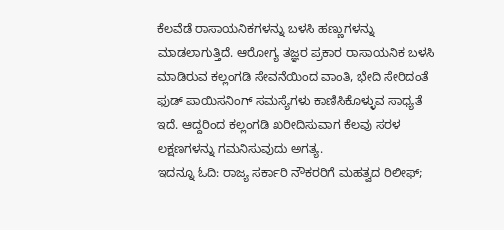ಕೆಲವೆಡೆ ರಾಸಾಯನಿಕಗಳನ್ನು ಬಳಸಿ ಹಣ್ಣುಗಳನ್ನು ಮಾಡಲಾಗುತ್ತಿದೆ. ಆರೋಗ್ಯ ತಜ್ಞರ ಪ್ರಕಾರ ರಾಸಾಯನಿಕ ಬಳಸಿ ಮಾಡಿರುವ ಕಲ್ಲಂಗಡಿ ಸೇವನೆಯಿಂದ ವಾಂತಿ, ಭೇದಿ ಸೇರಿದಂತೆ ಫುಡ್ ಪಾಯಿಸನಿಂಗ್ ಸಮಸ್ಯೆಗಳು ಕಾಣಿಸಿಕೊಳ್ಳುವ ಸಾಧ್ಯತೆ ಇದೆ. ಆದ್ದರಿಂದ ಕಲ್ಲಂಗಡಿ ಖರೀದಿಸುವಾಗ ಕೆಲವು ಸರಳ ಲಕ್ಷಣಗಳನ್ನು ಗಮನಿಸುವುದು ಅಗತ್ಯ.
ಇದನ್ನೂ ಓದಿ: ರಾಜ್ಯ ಸರ್ಕಾರಿ ನೌಕರರಿಗೆ ಮಹತ್ವದ ರಿಲೀಫ್;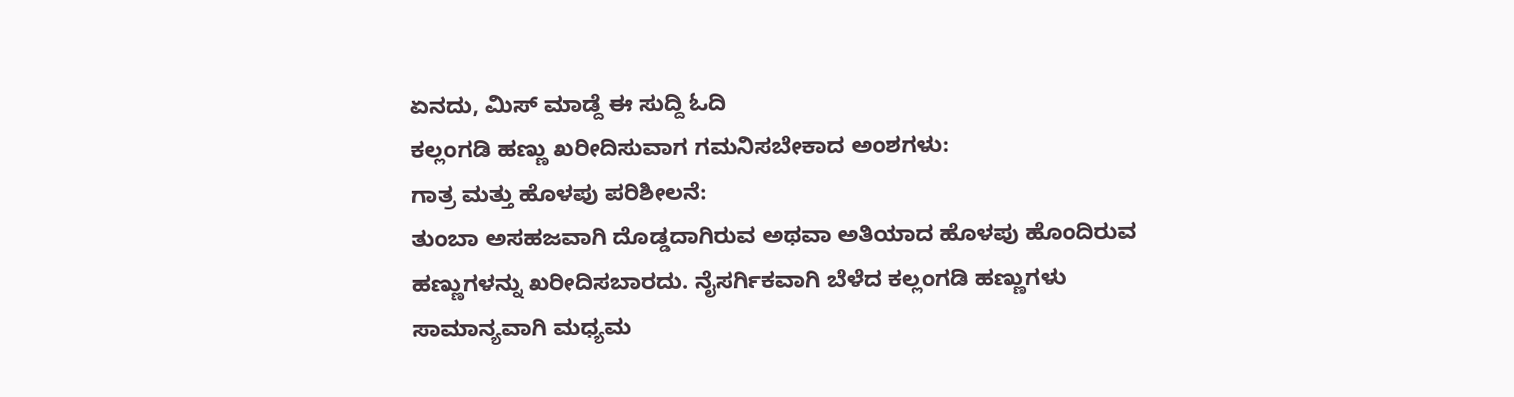ಏನದು, ಮಿಸ್ ಮಾಡ್ದೆ ಈ ಸುದ್ದಿ ಓದಿ
ಕಲ್ಲಂಗಡಿ ಹಣ್ಣು ಖರೀದಿಸುವಾಗ ಗಮನಿಸಬೇಕಾದ ಅಂಶಗಳು:
ಗಾತ್ರ ಮತ್ತು ಹೊಳಪು ಪರಿಶೀಲನೆ:
ತುಂಬಾ ಅಸಹಜವಾಗಿ ದೊಡ್ಡದಾಗಿರುವ ಅಥವಾ ಅತಿಯಾದ ಹೊಳಪು ಹೊಂದಿರುವ ಹಣ್ಣುಗಳನ್ನು ಖರೀದಿಸಬಾರದು. ನೈಸರ್ಗಿಕವಾಗಿ ಬೆಳೆದ ಕಲ್ಲಂಗಡಿ ಹಣ್ಣುಗಳು ಸಾಮಾನ್ಯವಾಗಿ ಮಧ್ಯಮ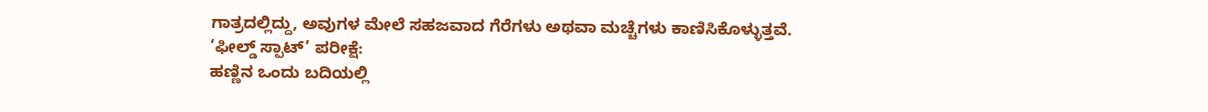ಗಾತ್ರದಲ್ಲಿದ್ದು, ಅವುಗಳ ಮೇಲೆ ಸಹಜವಾದ ಗೆರೆಗಳು ಅಥವಾ ಮಚ್ಚೆಗಳು ಕಾಣಿಸಿಕೊಳ್ಳುತ್ತವೆ.
‘ಫೀಲ್ಡ್ ಸ್ಪಾಟ್’ ಪರೀಕ್ಷೆ:
ಹಣ್ಣಿನ ಒಂದು ಬದಿಯಲ್ಲಿ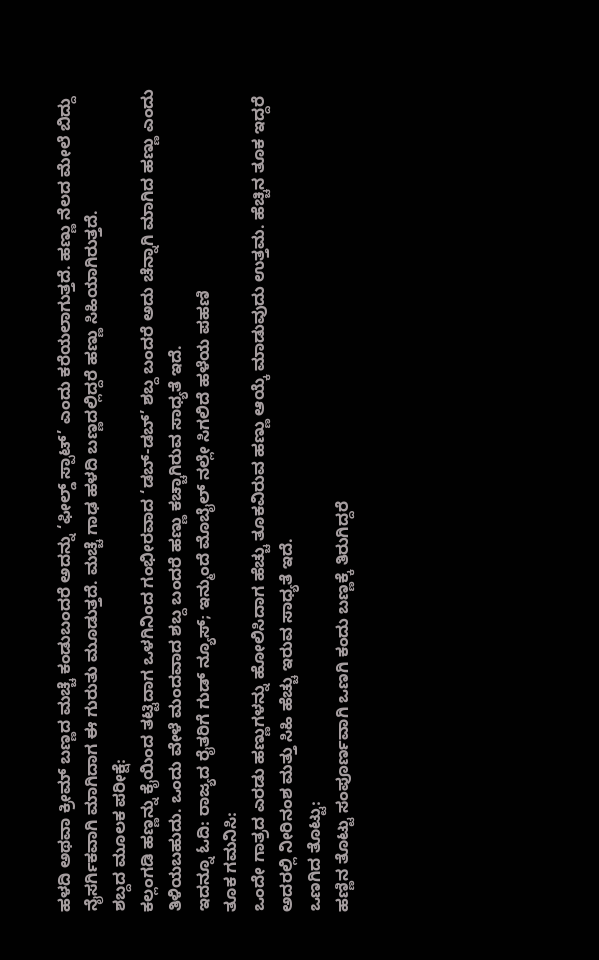ಹಳದಿ ಅಥವಾ ಕ್ರೀಮ್ ಬಣ್ಣದ ಮಚ್ಚೆ ಕಂಡುಬಂದರೆ ಅದನ್ನು ‘ಫೀಲ್ಡ್ ಸ್ಪಾಟ್’ ಎಂದು ಕರೆಯಲಾಗುತ್ತದೆ. ಹಣ್ಣು ನೆಲದ ಮೇಲೆ ಬಿದ್ದು ನೈಸರ್ಗಿಕವಾಗಿ ಮಾಗಿದಾಗ ಈ ಗುರುತು ಮೂಡುತ್ತದೆ. ಮಚ್ಚೆ ಗಾಢ ಹಳದಿ ಬಣ್ಣದಲ್ಲಿದ್ದರೆ ಹಣ್ಣು ಸಿಹಿಯಾಗಿರುತ್ತದೆ.
ಶಬ್ದದ ಮೂಲಕ ಪರೀಕ್ಷೆ:
ಕಲ್ಲಂಗಡಿ ಹಣ್ಣನ್ನು ಕೈಯಿಂದ ತಟ್ಟಿದಾಗ ಒಳಗಿನಿಂದ ಗಂಭೀರವಾದ ‘ಡಬ್-ಡಬ್’ ಶಬ್ದ ಬಂದರೆ ಅದು ಚೆನ್ನಾಗಿ ಮಾಗಿದ ಹಣ್ಣು ಎಂದು ತಿಳಿಯಬಹುದು. ಒಂದು ವೇಳೆ ಮಂದವಾದ ಶಬ್ದ ಬಂದರೆ ಹಣ್ಣು ಕಚ್ಚಾಗಿರುವ ಸಾಧ್ಯತೆ ಇದೆ.
ಇದನ್ನೂ ಓದಿ: ರಾಜ್ಯದ ರೈತರಿಗೆ ಗುಡ್ ನ್ಯೂಸ್; ಇನ್ಮುಂದೆ ಮೊಬೈಲ್ ನಲ್ಲೇ ಸಿಗಲಿದೆ ಹಳೆಯ ಪಹಣಿ
ತೂಕ ಗಮನಿಸಿ:
ಒಂದೇ ಗಾತ್ರದ ಎರಡು ಹಣ್ಣುಗಳನ್ನು ಹೋಲಿಸಿದಾಗ ಹೆಚ್ಚು ತೂಕವಿರುವ ಹಣ್ಣು ಆಯ್ಕೆ ಮಾಡುವುದು ಉತ್ತಮ. ಹೆಚ್ಚಿನ ತೂಕ ಇದ್ದರೆ ಅದರಲ್ಲಿ ನೀರಿನಂಶ ಮತ್ತು ಸಿಹಿ ಹೆಚ್ಚು ಇರುವ ಸಾಧ್ಯತೆ ಇದೆ.
ಒಣಗಿದ ತೊಟ್ಟು:
ಹಣ್ಣಿನ ತೊಟ್ಟು ಸಂಪೂರ್ಣವಾಗಿ ಒಣಗಿ ಕಂದು ಬಣ್ಣಕ್ಕೆ ತಿರುಗಿದ್ದರೆ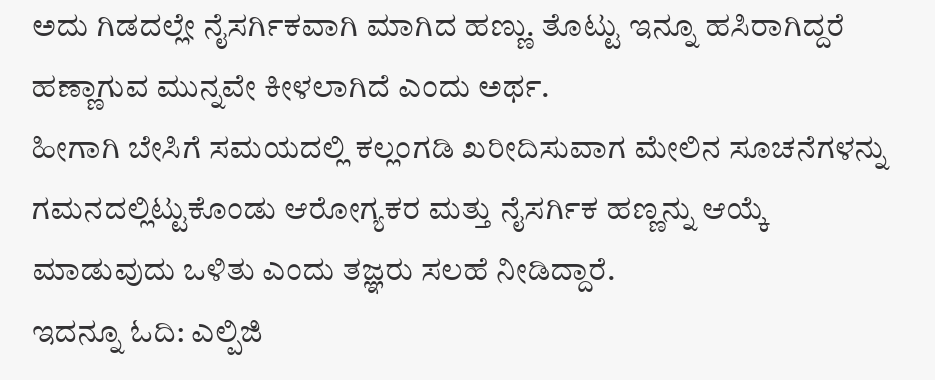ಅದು ಗಿಡದಲ್ಲೇ ನೈಸರ್ಗಿಕವಾಗಿ ಮಾಗಿದ ಹಣ್ಣು. ತೊಟ್ಟು ಇನ್ನೂ ಹಸಿರಾಗಿದ್ದರೆ ಹಣ್ಣಾಗುವ ಮುನ್ನವೇ ಕೀಳಲಾಗಿದೆ ಎಂದು ಅರ್ಥ.
ಹೀಗಾಗಿ ಬೇಸಿಗೆ ಸಮಯದಲ್ಲಿ ಕಲ್ಲಂಗಡಿ ಖರೀದಿಸುವಾಗ ಮೇಲಿನ ಸೂಚನೆಗಳನ್ನು ಗಮನದಲ್ಲಿಟ್ಟುಕೊಂಡು ಆರೋಗ್ಯಕರ ಮತ್ತು ನೈಸರ್ಗಿಕ ಹಣ್ಣನ್ನು ಆಯ್ಕೆ ಮಾಡುವುದು ಒಳಿತು ಎಂದು ತಜ್ಞರು ಸಲಹೆ ನೀಡಿದ್ದಾರೆ.
ಇದನ್ನೂ ಓದಿ: ಎಲ್ಪಿಜಿ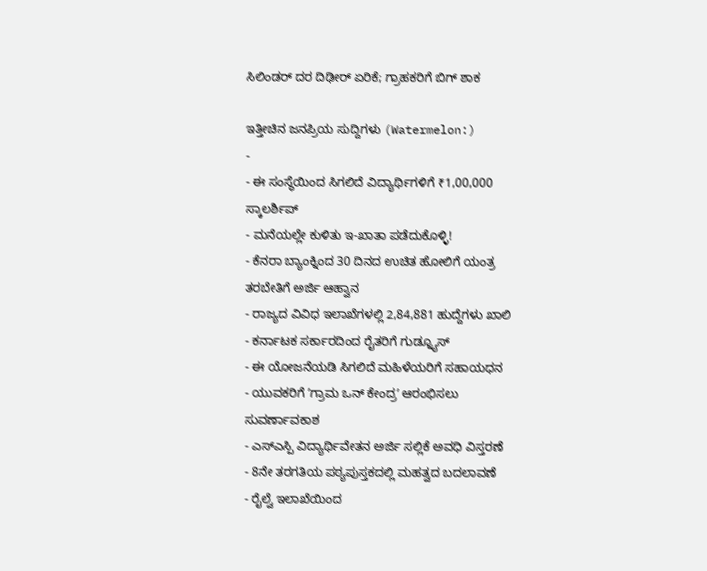ಸಿಲಿಂಡರ್ ದರ ದಿಢೀರ್ ಏರಿಕೆ; ಗ್ರಾಹಕರಿಗೆ ಬಿಗ್ ಶಾಕ

ಇತ್ತೀಚಿನ ಜನಪ್ರಿಯ ಸುದ್ದಿಗಳು (Watermelon:)
-
- ಈ ಸಂಸ್ಥೆಯಿಂದ ಸಿಗಲಿದೆ ವಿದ್ಯಾರ್ಥಿಗಳಿಗೆ ₹1,00,000 ಸ್ಕಾಲರ್ಶಿಪ್
- ಮನೆಯಲ್ಲೇ ಕುಳಿತು ಇ-ಖಾತಾ ಪಡೆದುಕೊಳ್ಳಿ!
- ಕೆನರಾ ಬ್ಯಾಂಕ್ನಿಂದ 30 ದಿನದ ಉಚಿತ ಹೋಲಿಗೆ ಯಂತ್ರ ತರಬೇತಿಗೆ ಅರ್ಜಿ ಆಹ್ವಾನ
- ರಾಜ್ಯದ ವಿವಿಧ ಇಲಾಖೆಗಳಲ್ಲಿ 2,84,881 ಹುದ್ದೆಗಳು ಖಾಲಿ
- ಕರ್ನಾಟಕ ಸರ್ಕಾರದಿಂದ ರೈತರಿಗೆ ಗುಡ್ನ್ಯೂಸ್
- ಈ ಯೋಜನೆಯಡಿ ಸಿಗಲಿದೆ ಮಹಿಳೆಯರಿಗೆ ಸಹಾಯಧನ
- ಯುವಕರಿಗೆ ʼಗ್ರಾಮ ಒನ್ ಕೇಂದ್ರʼ ಆರಂಭಿಸಲು ಸುವರ್ಣಾವಕಾಶ
- ಎಸ್ಎಸ್ಪಿ ವಿದ್ಯಾರ್ಥಿವೇತನ ಅರ್ಜಿ ಸಲ್ಲಿಕೆ ಅವಧಿ ವಿಸ್ತರಣೆ
- 8ನೇ ತರಗತಿಯ ಪಠ್ಯಪುಸ್ತಕದಲ್ಲಿ ಮಹತ್ವದ ಬದಲಾವಣೆ
- ರೈಲ್ವೆ ಇಲಾಖೆಯಿಂದ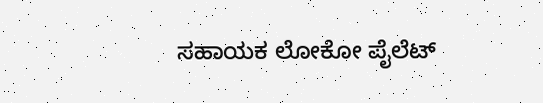ಸಹಾಯಕ ಲೋಕೋ ಪೈಲೆಟ್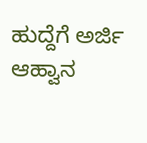ಹುದ್ದೆಗೆ ಅರ್ಜಿ ಆಹ್ವಾನ